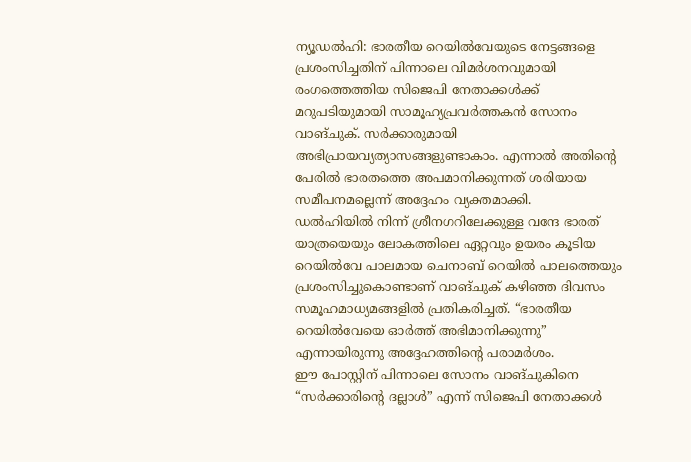ന്യൂഡൽഹി: ഭാരതീയ റെയിൽവേയുടെ നേട്ടങ്ങളെ പ്രശംസിച്ചതിന് പിന്നാലെ വിമർശനവുമായി രംഗത്തെത്തിയ സിജെപി നേതാക്കൾക്ക് മറുപടിയുമായി സാമൂഹ്യപ്രവർത്തകൻ സോനം വാങ്ചുക്. സർക്കാരുമായി അഭിപ്രായവ്യത്യാസങ്ങളുണ്ടാകാം. എന്നാൽ അതിന്റെ പേരിൽ ഭാരതത്തെ അപമാനിക്കുന്നത് ശരിയായ സമീപനമല്ലെന്ന് അദ്ദേഹം വ്യക്തമാക്കി.
ഡൽഹിയിൽ നിന്ന് ശ്രീനഗറിലേക്കുള്ള വന്ദേ ഭാരത് യാത്രയെയും ലോകത്തിലെ ഏറ്റവും ഉയരം കൂടിയ റെയിൽവേ പാലമായ ചെനാബ് റെയിൽ പാലത്തെയും പ്രശംസിച്ചുകൊണ്ടാണ് വാങ്ചുക് കഴിഞ്ഞ ദിവസം സമൂഹമാധ്യമങ്ങളിൽ പ്രതികരിച്ചത്. “ഭാരതീയ റെയിൽവേയെ ഓർത്ത് അഭിമാനിക്കുന്നു” എന്നായിരുന്നു അദ്ദേഹത്തിന്റെ പരാമർശം.
ഈ പോസ്റ്റിന് പിന്നാലെ സോനം വാങ്ചുകിനെ “സർക്കാരിന്റെ ദല്ലാൾ” എന്ന് സിജെപി നേതാക്കൾ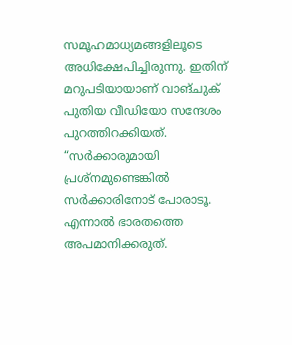സമൂഹമാധ്യമങ്ങളിലൂടെ അധിക്ഷേപിച്ചിരുന്നു. ഇതിന് മറുപടിയായാണ് വാങ്ചുക് പുതിയ വീഡിയോ സന്ദേശം പുറത്തിറക്കിയത്.
“സർക്കാരുമായി പ്രശ്നമുണ്ടെങ്കിൽ സർക്കാരിനോട് പോരാടൂ. എന്നാൽ ഭാരതത്തെ അപമാനിക്കരുത്.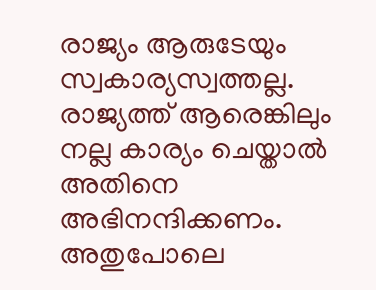രാജ്യം ആരുടേയും സ്വകാര്യസ്വത്തല്ല. രാജ്യത്ത് ആരെങ്കിലും നല്ല കാര്യം ചെയ്താൽ അതിനെ അഭിനന്ദിക്കണം. അതുപോലെ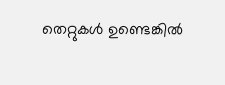തെറ്റുകൾ ഉണ്ടെങ്കിൽ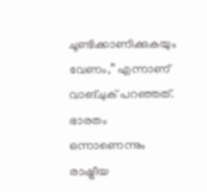ചൂണ്ടിക്കാണിക്കുകയും വേണം,” എന്നാണ് വാങ്ചുക് പറഞ്ഞത്.
ഭാരതം ഒന്നാണെന്നും രാഷ്ട്രീയ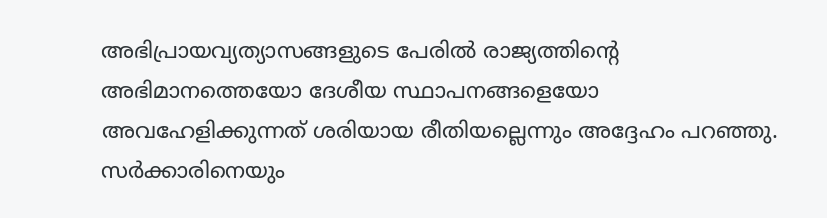അഭിപ്രായവ്യത്യാസങ്ങളുടെ പേരിൽ രാജ്യത്തിന്റെ അഭിമാനത്തെയോ ദേശീയ സ്ഥാപനങ്ങളെയോ അവഹേളിക്കുന്നത് ശരിയായ രീതിയല്ലെന്നും അദ്ദേഹം പറഞ്ഞു. സർക്കാരിനെയും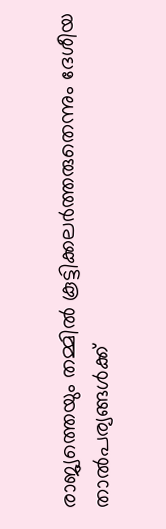രാജ്യത്തെയും തമ്മിൽ കൂട്ടിക്കലർത്തരുതെന്നും ദേശീയ താൽപര്യങ്ങൾക്ക്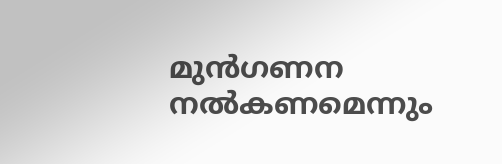മുൻഗണന നൽകണമെന്നും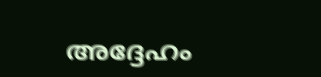അദ്ദേഹം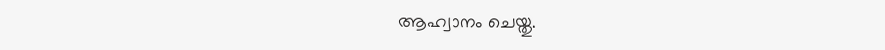ആഹ്വാനം ചെയ്തു.